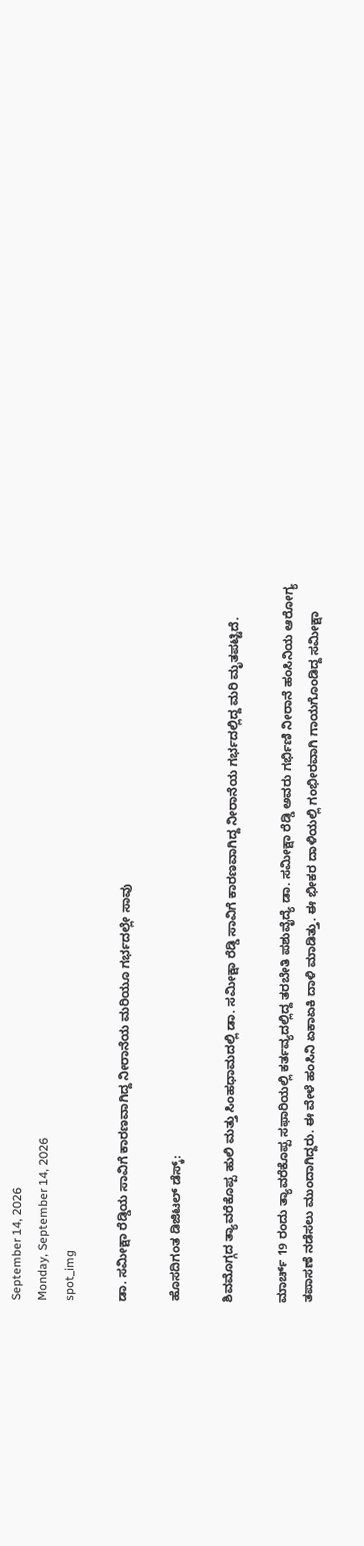September 14, 2026
Monday, September 14, 2026
spot_img

ಡಾ. ಸಮೀಕ್ಷಾ ರೆಡ್ಡಿಯ ಸಾವಿಗೆ ಕಾರಣವಾಗಿದ್ದ ನೀರಾನೆಯ ಮರಿಯೂ ಗರ್ಭದಲ್ಲೇ ಸಾವು

ಹೊಸದಿಗಂತ ಡಿಜಿಟಲ್‌ ಡೆಸ್ಕ್‌:

ಶಿವಮೊಗ್ಗದ ತ್ಯಾವರೆಕೊಪ್ಪ ಹುಲಿ ಮತ್ತು ಸಿಂಹಧಾಮದಲ್ಲಿ ಡಾ. ಸಮೀಕ್ಷಾ ರೆಡ್ಡಿ ಸಾವಿಗೆ ಕಾರಣವಾಗಿದ್ದ ನೀರಾನೆಯ ಗರ್ಭದಲ್ಲಿದ್ದ ಮರಿ ಮೃತಪಟ್ಟಿದೆ.

ಮಾರ್ಚ್ 19 ರಂದು ತ್ಯಾವರೆಕೊಪ್ಪ ಸಫಾರಿಯಲ್ಲಿ ಕರ್ತವ್ಯದಲ್ಲಿದ್ದ ತರಬೇತಿ ಪಶುವೈದ್ಯೆ ಡಾ. ಸಮೀಕ್ಷಾ ರೆಡ್ಡಿ ಅವರು ಗರ್ಭಿಣಿ ನೀರಾನೆ ಹಂಸಿನಿಯ ಆರೋಗ್ಯ ತಪಾಸಣೆ ನಡೆಸಲು ಮುಂದಾಗಿದ್ದರು. ಈ ವೇಳೆ ಹಂಸಿನಿ ಏಕಾಏಕಿ ದಾಳಿ ಮಾಡಿತ್ತು. ಈ ಭೀಕರ ದಾಳಿಯಲ್ಲಿ ಗಂಭೀರವಾಗಿ ಗಾಯಗೊಂಡಿದ್ದ ಸಮೀಕ್ಷಾ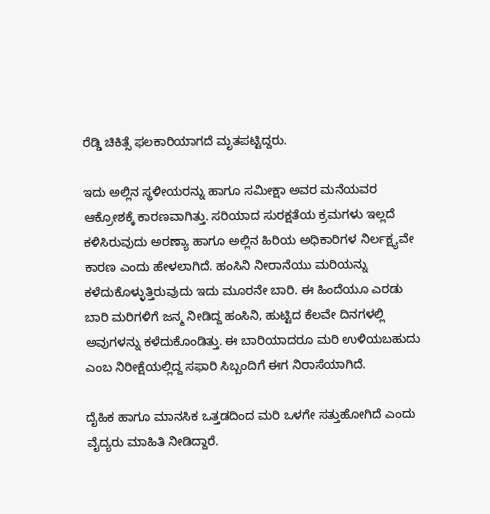ರೆಡ್ಡಿ ಚಿಕಿತ್ಸೆ ಫಲಕಾರಿಯಾಗದೆ ಮೃತಪಟ್ಟಿದ್ದರು.

ಇದು ಅಲ್ಲಿನ ಸ್ಥಳೀಯರನ್ನು ಹಾಗೂ ಸಮೀಕ್ಷಾ ಅವರ ಮನೆಯವರ ಆಕ್ರೋಶಕ್ಕೆ ಕಾರಣವಾಗಿತ್ತು. ಸರಿಯಾದ ಸುರಕ್ಷತೆಯ ಕ್ರಮಗಳು ಇಲ್ಲದೆ ಕಳಿಸಿರುವುದು ಅರಣ್ಯಾ ಹಾಗೂ ಅಲ್ಲಿನ ಹಿರಿಯ ಅಧಿಕಾರಿಗಳ ನಿರ್ಲಕ್ಷ್ಯವೇ ಕಾರಣ ಎಂದು ಹೇಳಲಾಗಿದೆ. ಹಂಸಿನಿ ನೀರಾನೆಯು ಮರಿಯನ್ನು ಕಳೆದುಕೊಳ್ಳುತ್ತಿರುವುದು ಇದು ಮೂರನೇ ಬಾರಿ. ಈ ಹಿಂದೆಯೂ ಎರಡು ಬಾರಿ ಮರಿಗಳಿಗೆ ಜನ್ಮ ನೀಡಿದ್ದ ಹಂಸಿನಿ, ಹುಟ್ಟಿದ ಕೆಲವೇ ದಿನಗಳಲ್ಲಿ ಅವುಗಳನ್ನು ಕಳೆದುಕೊಂಡಿತ್ತು. ಈ ಬಾರಿಯಾದರೂ ಮರಿ ಉಳಿಯಬಹುದು ಎಂಬ ನಿರೀಕ್ಷೆಯಲ್ಲಿದ್ದ ಸಫಾರಿ ಸಿಬ್ಬಂದಿಗೆ ಈಗ ನಿರಾಸೆಯಾಗಿದೆ.

ದೈಹಿಕ ಹಾಗೂ ಮಾನಸಿಕ ಒತ್ತಡದಿಂದ ಮರಿ ಒಳಗೇ ಸತ್ತುಹೋಗಿದೆ ಎಂದು ವೈದ್ಯರು ಮಾಹಿತಿ ನೀಡಿದ್ದಾರೆ.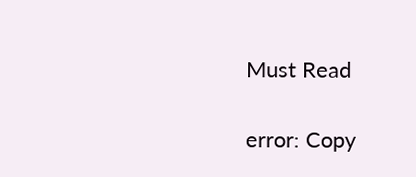Must Read

error: Copy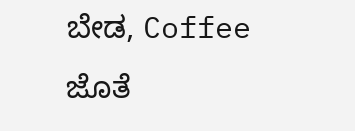ಬೇಡ, Coffee ಜೊತೆ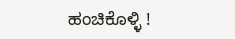ಹಂಚಿಕೊಳ್ಳಿ !